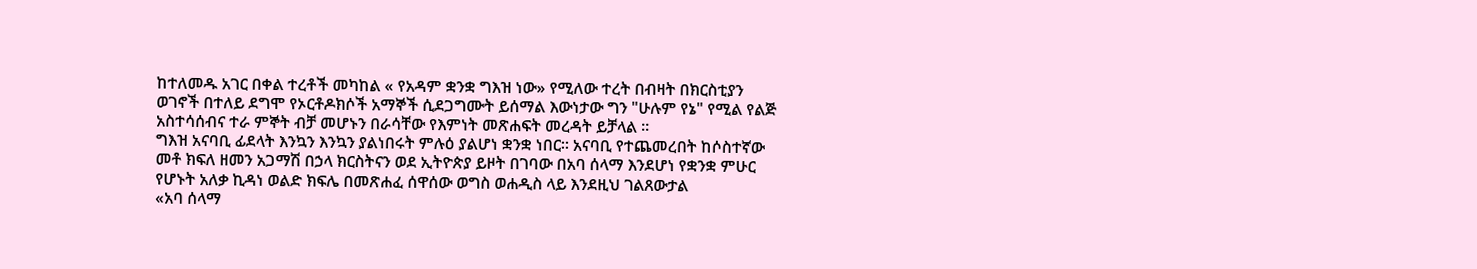ከተለመዱ አገር በቀል ተረቶች መካከል « የአዳም ቋንቋ ግእዝ ነው» የሚለው ተረት በብዛት በክርስቲያን ወገኖች በተለይ ደግሞ የኦርቶዶክሶች አማኞች ሲደጋግሙት ይሰማል እውነታው ግን "ሁሉም የኔ" የሚል የልጅ አስተሳሰብና ተራ ምኞት ብቻ መሆኑን በራሳቸው የእምነት መጽሐፍት መረዳት ይቻላል ።
ግእዝ አናባቢ ፊደላት እንኳን እንኳን ያልነበሩት ምሉዕ ያልሆነ ቋንቋ ነበር። አናባቢ የተጨመረበት ከሶስተኛው መቶ ክፍለ ዘመን አጋማሽ በኃላ ክርስትናን ወደ ኢትዮጵያ ይዞት በገባው በአባ ሰላማ እንደሆነ የቋንቋ ምሁር የሆኑት አለቃ ኪዳነ ወልድ ክፍሌ በመጽሐፈ ሰዋሰው ወግስ ወሐዲስ ላይ እንደዚህ ገልጸውታል
«አባ ሰላማ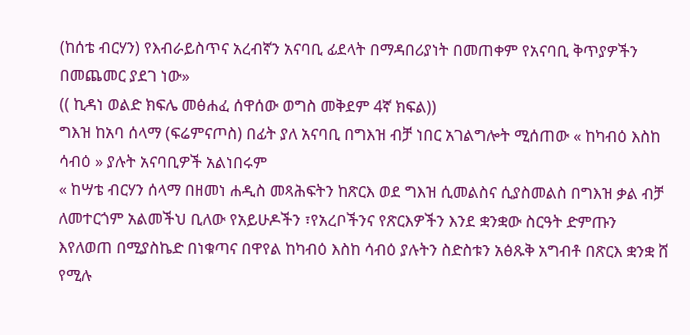(ከሰቴ ብርሃን) የእብራይስጥና አረብኛን አናባቢ ፊደላት በማዳበሪያነት በመጠቀም የአናባቢ ቅጥያዎችን በመጨመር ያደገ ነው»
(( ኪዳነ ወልድ ክፍሌ መፅሐፈ ሰዋሰው ወግስ መቅደም 4ኛ ክፍል))
ግእዝ ከአባ ሰላማ (ፍሬምናጦስ) በፊት ያለ አናባቢ በግእዝ ብቻ ነበር አገልግሎት ሚሰጠው « ከካብዕ እስከ ሳብዕ » ያሉት አናባቢዎች አልነበሩም
« ከሣቴ ብርሃን ሰላማ በዘመነ ሐዲስ መጻሕፍትን ከጽርእ ወደ ግእዝ ሲመልስና ሲያስመልስ በግእዝ ቃል ብቻ ለመተርጎም አልመችህ ቢለው የአይሁዶችን ፣የአረቦችንና የጽርእዎችን እንደ ቋንቋው ስርዓት ድምጡን እየለወጠ በሚያስኬድ በነቁጣና በዋየል ከካብዕ እስከ ሳብዕ ያሉትን ስድስቱን አፅጹቅ አግብቶ በጽርእ ቋንቋ ሸ የሚሉ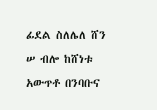ፊደል ስለሌለ ሸን ሠ ብሎ ከሸነቱ አውጥቶ በንባቡና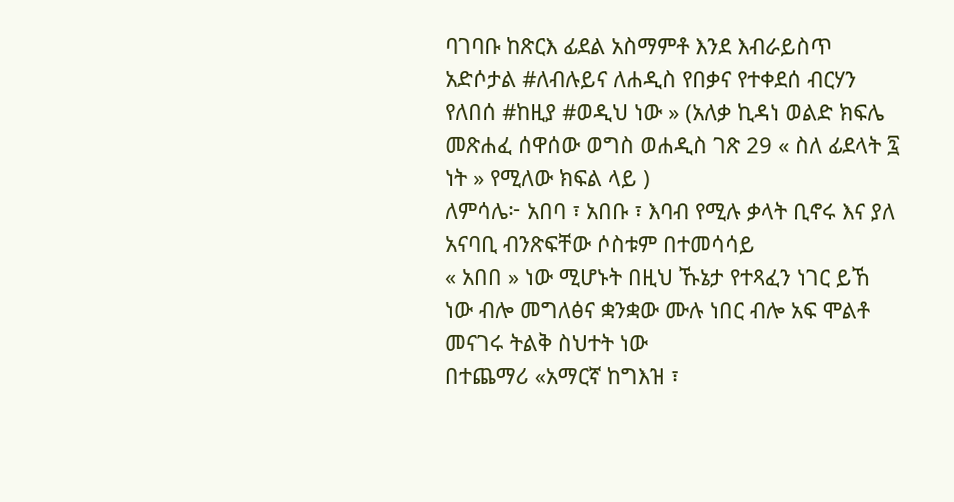ባገባቡ ከጽርእ ፊደል አስማምቶ እንደ እብራይስጥ አድሶታል #ለብሉይና ለሐዲስ የበቃና የተቀደሰ ብርሃን የለበሰ #ከዚያ #ወዲህ ነው » (አለቃ ኪዳነ ወልድ ክፍሌ መጽሐፈ ሰዋሰው ወግስ ወሐዲስ ገጽ 29 « ስለ ፊደላት ፯ ነት » የሚለው ክፍል ላይ )
ለምሳሌ፦ አበባ ፣ አበቡ ፣ እባብ የሚሉ ቃላት ቢኖሩ እና ያለ አናባቢ ብንጽፍቸው ሶስቱም በተመሳሳይ
« አበበ » ነው ሚሆኑት በዚህ ኹኔታ የተጻፈን ነገር ይኸ ነው ብሎ መግለፅና ቋንቋው ሙሉ ነበር ብሎ አፍ ሞልቶ መናገሩ ትልቅ ስህተት ነው
በተጨማሪ «አማርኛ ከግእዝ ፣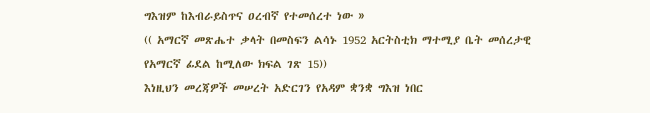ግእዝም ከእብራይስጥና ዐረብኛ የተመሰረተ ነው »
(( አማርኛ መጽሔተ ቃላት በመስፍን ልሳኑ 1952 አርትስቲክ ማተሚያ ቤት መሰረታዊ የአማርኛ ፊደል ከሚለው ክፍል ገጽ 15))
እነዚህን መረጃዎች መሠረት አድርገን የአዳም ቋንቋ ግእዝ ነበር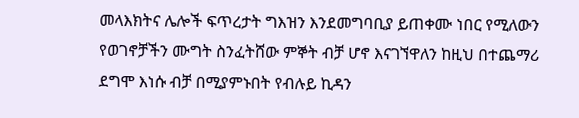መላእክትና ሌሎች ፍጥረታት ግእዝን እንደመግባቢያ ይጠቀሙ ነበር የሚለውን የወገኖቻችን ሙግት ስንፈትሸው ምኞት ብቻ ሆኖ እናገኘዋለን ከዚህ በተጨማሪ ደግሞ እነሱ ብቻ በሚያምኑበት የብሉይ ኪዳን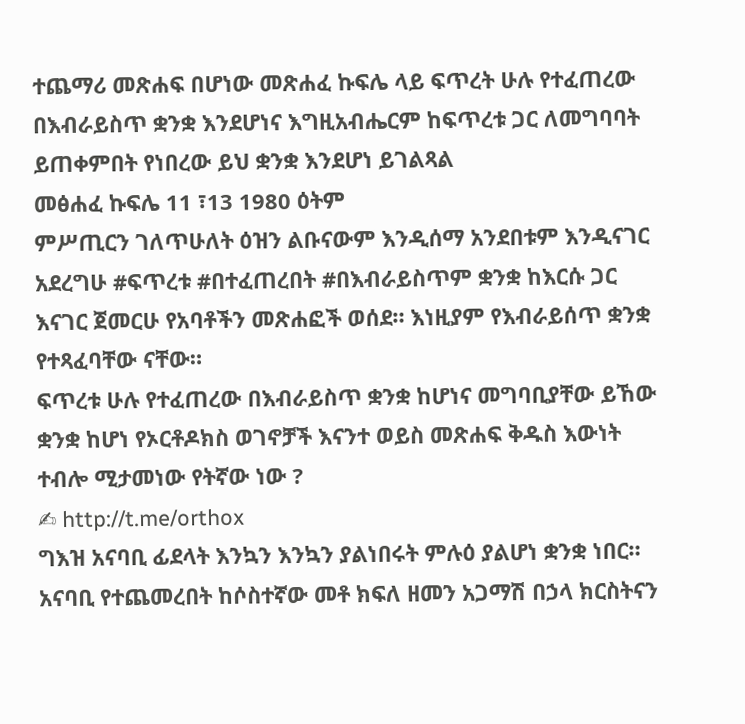ተጨማሪ መጽሐፍ በሆነው መጽሐፈ ኩፍሌ ላይ ፍጥረት ሁሉ የተፈጠረው በእብራይስጥ ቋንቋ እንደሆነና እግዚአብሔርም ከፍጥረቱ ጋር ለመግባባት ይጠቀምበት የነበረው ይህ ቋንቋ እንደሆነ ይገልጻል
መፅሐፈ ኩፍሌ 11 ፣13 1980 ዕትም
ምሥጢርን ገለጥሁለት ዕዝን ልቡናውም እንዲሰማ አንደበቱም እንዲናገር አደረግሁ #ፍጥረቱ #በተፈጠረበት #በእብራይስጥም ቋንቋ ከእርሱ ጋር እናገር ጀመርሁ የአባቶችን መጽሐፎች ወሰደ። እነዚያም የእብራይሰጥ ቋንቋ የተጻፈባቸው ናቸው።
ፍጥረቱ ሁሉ የተፈጠረው በእብራይስጥ ቋንቋ ከሆነና መግባቢያቸው ይኸው ቋንቋ ከሆነ የኦርቶዶክስ ወገኖቻች እናንተ ወይስ መጽሐፍ ቅዱስ እውነት ተብሎ ሚታመነው የትኛው ነው ?
✍ http://t.me/orthox
ግእዝ አናባቢ ፊደላት እንኳን እንኳን ያልነበሩት ምሉዕ ያልሆነ ቋንቋ ነበር። አናባቢ የተጨመረበት ከሶስተኛው መቶ ክፍለ ዘመን አጋማሽ በኃላ ክርስትናን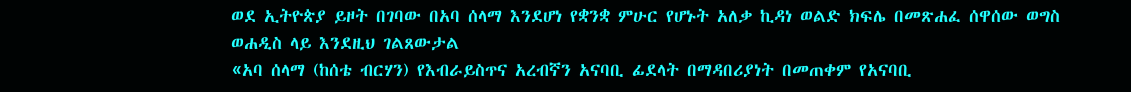ወደ ኢትዮጵያ ይዞት በገባው በአባ ሰላማ እንደሆነ የቋንቋ ምሁር የሆኑት አለቃ ኪዳነ ወልድ ክፍሌ በመጽሐፈ ሰዋሰው ወግስ ወሐዲስ ላይ እንደዚህ ገልጸውታል
«አባ ሰላማ (ከሰቴ ብርሃን) የእብራይስጥና አረብኛን አናባቢ ፊደላት በማዳበሪያነት በመጠቀም የአናባቢ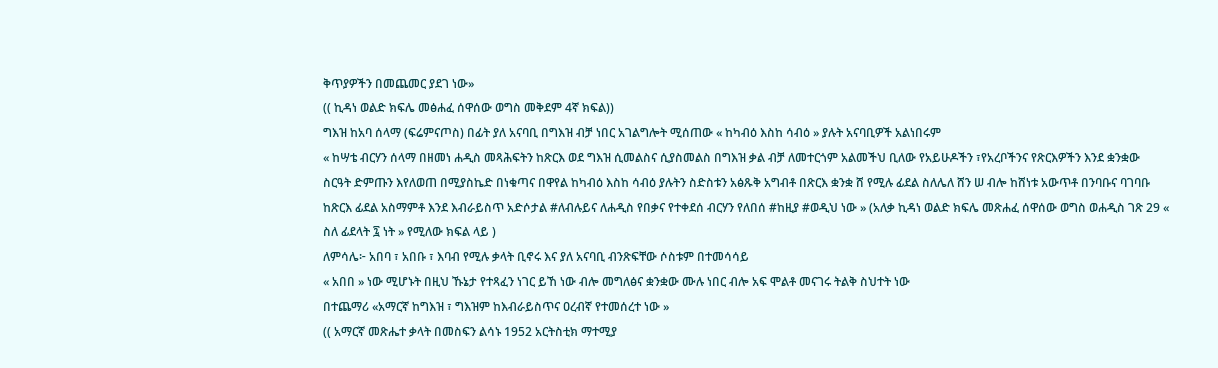ቅጥያዎችን በመጨመር ያደገ ነው»
(( ኪዳነ ወልድ ክፍሌ መፅሐፈ ሰዋሰው ወግስ መቅደም 4ኛ ክፍል))
ግእዝ ከአባ ሰላማ (ፍሬምናጦስ) በፊት ያለ አናባቢ በግእዝ ብቻ ነበር አገልግሎት ሚሰጠው « ከካብዕ እስከ ሳብዕ » ያሉት አናባቢዎች አልነበሩም
« ከሣቴ ብርሃን ሰላማ በዘመነ ሐዲስ መጻሕፍትን ከጽርእ ወደ ግእዝ ሲመልስና ሲያስመልስ በግእዝ ቃል ብቻ ለመተርጎም አልመችህ ቢለው የአይሁዶችን ፣የአረቦችንና የጽርእዎችን እንደ ቋንቋው ስርዓት ድምጡን እየለወጠ በሚያስኬድ በነቁጣና በዋየል ከካብዕ እስከ ሳብዕ ያሉትን ስድስቱን አፅጹቅ አግብቶ በጽርእ ቋንቋ ሸ የሚሉ ፊደል ስለሌለ ሸን ሠ ብሎ ከሸነቱ አውጥቶ በንባቡና ባገባቡ ከጽርእ ፊደል አስማምቶ እንደ እብራይስጥ አድሶታል #ለብሉይና ለሐዲስ የበቃና የተቀደሰ ብርሃን የለበሰ #ከዚያ #ወዲህ ነው » (አለቃ ኪዳነ ወልድ ክፍሌ መጽሐፈ ሰዋሰው ወግስ ወሐዲስ ገጽ 29 « ስለ ፊደላት ፯ ነት » የሚለው ክፍል ላይ )
ለምሳሌ፦ አበባ ፣ አበቡ ፣ እባብ የሚሉ ቃላት ቢኖሩ እና ያለ አናባቢ ብንጽፍቸው ሶስቱም በተመሳሳይ
« አበበ » ነው ሚሆኑት በዚህ ኹኔታ የተጻፈን ነገር ይኸ ነው ብሎ መግለፅና ቋንቋው ሙሉ ነበር ብሎ አፍ ሞልቶ መናገሩ ትልቅ ስህተት ነው
በተጨማሪ «አማርኛ ከግእዝ ፣ ግእዝም ከእብራይስጥና ዐረብኛ የተመሰረተ ነው »
(( አማርኛ መጽሔተ ቃላት በመስፍን ልሳኑ 1952 አርትስቲክ ማተሚያ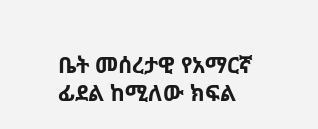ቤት መሰረታዊ የአማርኛ ፊደል ከሚለው ክፍል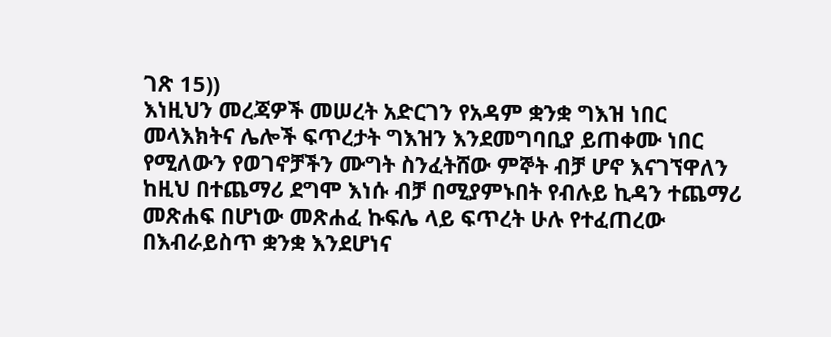ገጽ 15))
እነዚህን መረጃዎች መሠረት አድርገን የአዳም ቋንቋ ግእዝ ነበር መላእክትና ሌሎች ፍጥረታት ግእዝን እንደመግባቢያ ይጠቀሙ ነበር የሚለውን የወገኖቻችን ሙግት ስንፈትሸው ምኞት ብቻ ሆኖ እናገኘዋለን ከዚህ በተጨማሪ ደግሞ እነሱ ብቻ በሚያምኑበት የብሉይ ኪዳን ተጨማሪ መጽሐፍ በሆነው መጽሐፈ ኩፍሌ ላይ ፍጥረት ሁሉ የተፈጠረው በእብራይስጥ ቋንቋ እንደሆነና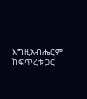እግዚአብሔርም ከፍጥረቱ ጋር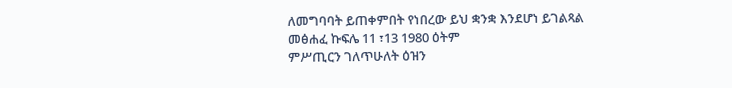ለመግባባት ይጠቀምበት የነበረው ይህ ቋንቋ እንደሆነ ይገልጻል
መፅሐፈ ኩፍሌ 11 ፣13 1980 ዕትም
ምሥጢርን ገለጥሁለት ዕዝን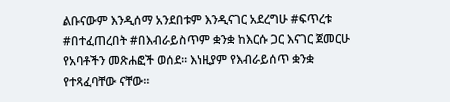ልቡናውም እንዲሰማ አንደበቱም እንዲናገር አደረግሁ #ፍጥረቱ #በተፈጠረበት #በእብራይስጥም ቋንቋ ከእርሱ ጋር እናገር ጀመርሁ የአባቶችን መጽሐፎች ወሰደ። እነዚያም የእብራይሰጥ ቋንቋ የተጻፈባቸው ናቸው።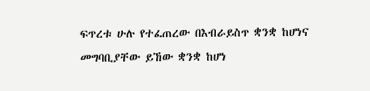ፍጥረቱ ሁሉ የተፈጠረው በእብራይስጥ ቋንቋ ከሆነና መግባቢያቸው ይኸው ቋንቋ ከሆነ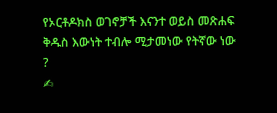የኦርቶዶክስ ወገኖቻች እናንተ ወይስ መጽሐፍ ቅዱስ እውነት ተብሎ ሚታመነው የትኛው ነው ?
✍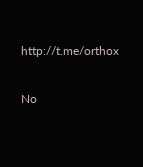http://t.me/orthox

No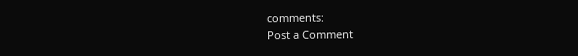comments:
Post a Comment